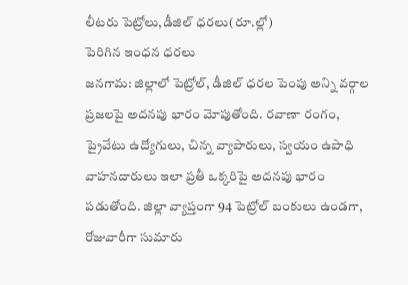లీటరు పెట్రోలు,డీజిల్ ధరలు(రూ.ల్లో)
పెరిగిన ఇంధన ధరలు
జనగామ: జిల్లాలో పెట్రోల్, డీజిల్ ధరల పెంపు అన్ని వర్గాల ప్రజలపై అదనపు భారం మోపుతోంది. రవాణా రంగం, ప్రైవేటు ఉద్యోగులు, చిన్న వ్యాపారులు, స్వయం ఉపాధి వాహనదారులు ఇలా ప్రతీ ఒక్కరిపై అదనపు భారం పడుతోంది. జిల్లా వ్యాప్తంగా 94 పెట్రోల్ బంకులు ఉండగా, రోజువారీగా సుమారు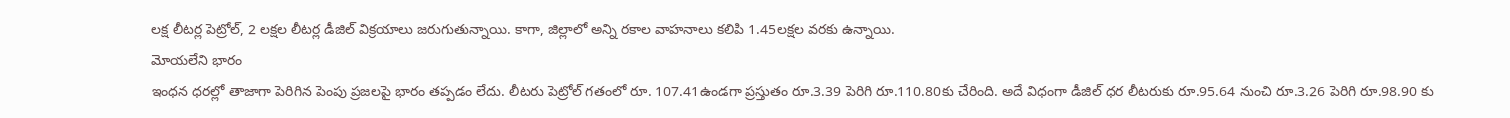లక్ష లీటర్ల పెట్రోల్, 2 లక్షల లీటర్ల డీజిల్ విక్రయాలు జరుగుతున్నాయి. కాగా, జిల్లాలో అన్ని రకాల వాహనాలు కలిపి 1.45లక్షల వరకు ఉన్నాయి.
మోయలేని భారం
ఇంధన ధరల్లో తాజాగా పెరిగిన పెంపు ప్రజలపై భారం తప్పడం లేదు. లీటరు పెట్రోల్ గతంలో రూ. 107.41ఉండగా ప్రస్తుతం రూ.3.39 పెరిగి రూ.110.80కు చేరింది. అదే విధంగా డీజిల్ ధర లీటరుకు రూ.95.64 నుంచి రూ.3.26 పెరిగి రూ.98.90 కు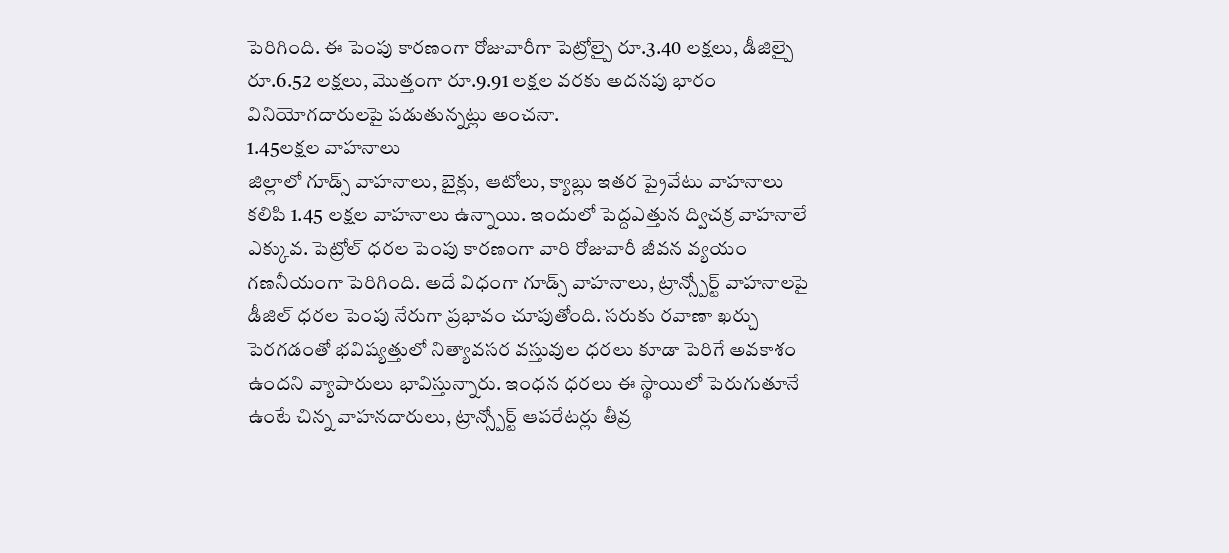పెరిగింది. ఈ పెంపు కారణంగా రోజువారీగా పెట్రోల్పై రూ.3.40 లక్షలు, డీజిల్పై రూ.6.52 లక్షలు, మొత్తంగా రూ.9.91 లక్షల వరకు అదనపు భారం వినియోగదారులపై పడుతున్నట్లు అంచనా.
1.45లక్షల వాహనాలు
జిల్లాలో గూడ్స్ వాహనాలు, బైక్లు, ఆటోలు, క్యాబ్లు ఇతర ప్రైవేటు వాహనాలు కలిపి 1.45 లక్షల వాహనాలు ఉన్నాయి. ఇందులో పెద్దఎత్తున ద్విచక్ర వాహనాలే ఎక్కువ. పెట్రోల్ ధరల పెంపు కారణంగా వారి రోజువారీ జీవన వ్యయం గణనీయంగా పెరిగింది. అదే విధంగా గూడ్స్ వాహనాలు, ట్రాన్స్పోర్ట్ వాహనాలపై డీజిల్ ధరల పెంపు నేరుగా ప్రభావం చూపుతోంది. సరుకు రవాణా ఖర్చు పెరగడంతో భవిష్యత్తులో నిత్యావసర వస్తువుల ధరలు కూడా పెరిగే అవకాశం ఉందని వ్యాపారులు భావిస్తున్నారు. ఇంధన ధరలు ఈ స్థాయిలో పెరుగుతూనే ఉంటే చిన్న వాహనదారులు, ట్రాన్స్పోర్ట్ ఆపరేటర్లు తీవ్ర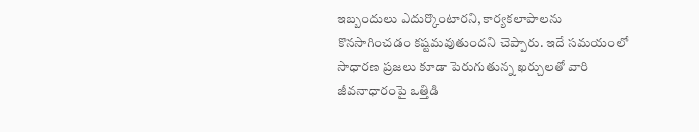ఇబ్బందులు ఎదుర్కొంటారని, కార్యకలాపాలను కొనసాగించడం కష్టమవుతుందని చెప్పారు. ఇదే సమయంలో సాధారణ ప్రజలు కూడా పెరుగుతున్న ఖర్చులతో వారి జీవనాధారంపై ఒత్తిడి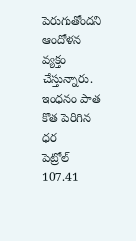పెరుగుతోందని ఆందోళన వ్యక్తం చేస్తున్నారు.
ఇంధనం పాత కొత పెరిగిన ధర
పెట్రోల్ 107.41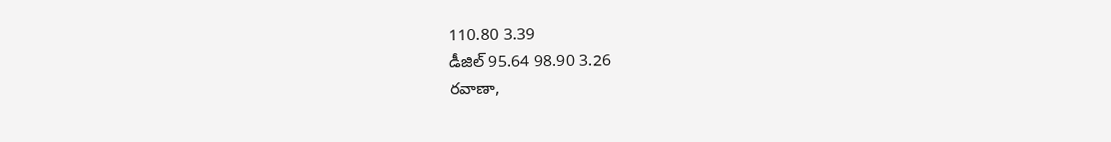110.80 3.39
డీజిల్ 95.64 98.90 3.26
రవాణా,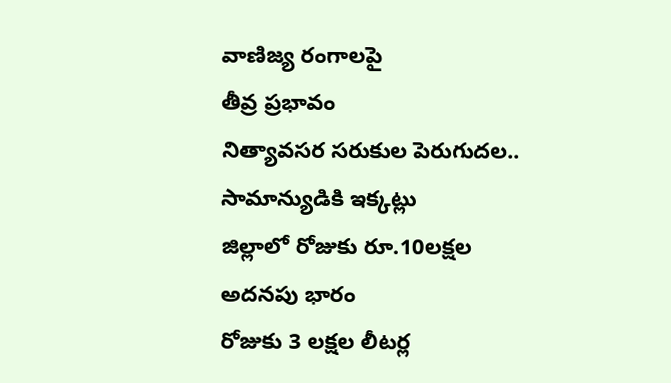వాణిజ్య రంగాలపై
తీవ్ర ప్రభావం
నిత్యావసర సరుకుల పెరుగుదల..
సామాన్యుడికి ఇక్కట్లు
జిల్లాలో రోజుకు రూ.10లక్షల
అదనపు భారం
రోజుకు 3 లక్షల లీటర్ల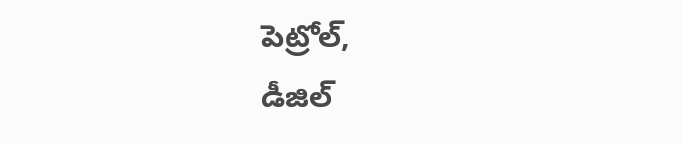పెట్రోల్,
డీజిల్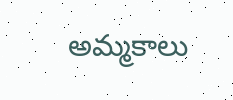అమ్మకాలు